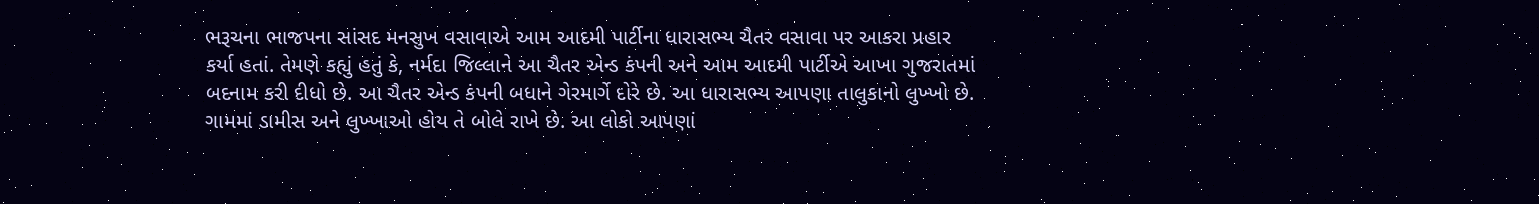ભરૂચના ભાજપના સાંસદ મનસુખ વસાવાએ આમ આદમી પાર્ટીના ધારાસભ્ય ચૈતર વસાવા પર આકરા પ્રહાર કર્યા હતાં. તેમણે કહ્યું હતું કે, નર્મદા જિલ્લાને આ ચૈતર એન્ડ કંપની અને આમ આદમી પાર્ટીએ આખા ગુજરાતમાં બદનામ કરી દીધો છે. આ ચૈતર એન્ડ કંપની બધાને ગેરમાર્ગે દોરે છે. આ ધારાસભ્ય આપણા તાલુકાનો લુખ્ખો છે. ગામમાં ડામીસ અને લુખ્ખાઓ હોય તે બોલે રાખે છે. આ લોકો આપણાં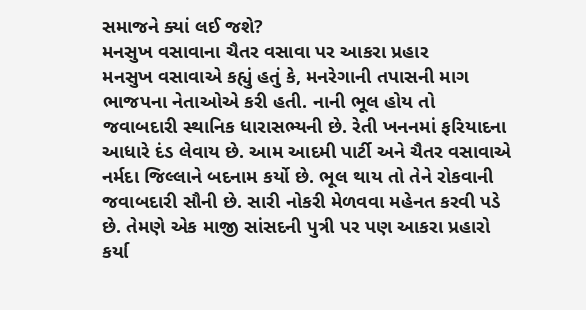સમાજને ક્યાં લઈ જશે?
મનસુખ વસાવાના ચૈતર વસાવા પર આકરા પ્રહાર
મનસુખ વસાવાએ કહ્યું હતું કે, મનરેગાની તપાસની માગ ભાજપના નેતાઓએ કરી હતી. નાની ભૂલ હોય તો જવાબદારી સ્થાનિક ધારાસભ્યની છે. રેતી ખનનમાં ફરિયાદના આધારે દંડ લેવાય છે. આમ આદમી પાર્ટી અને ચૈતર વસાવાએ નર્મદા જિલ્લાને બદનામ કર્યો છે. ભૂલ થાય તો તેને રોકવાની જવાબદારી સૌની છે. સારી નોકરી મેળવવા મહેનત કરવી પડે છે. તેમણે એક માજી સાંસદની પુત્રી પર પણ આકરા પ્રહારો કર્યા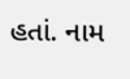હતાં. નામ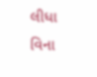લીધા વિના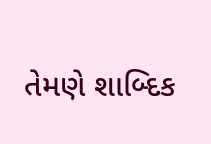તેમણે શાબ્દિક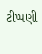ટીપ્પણી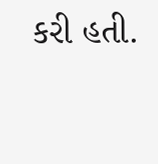કરી હતી.